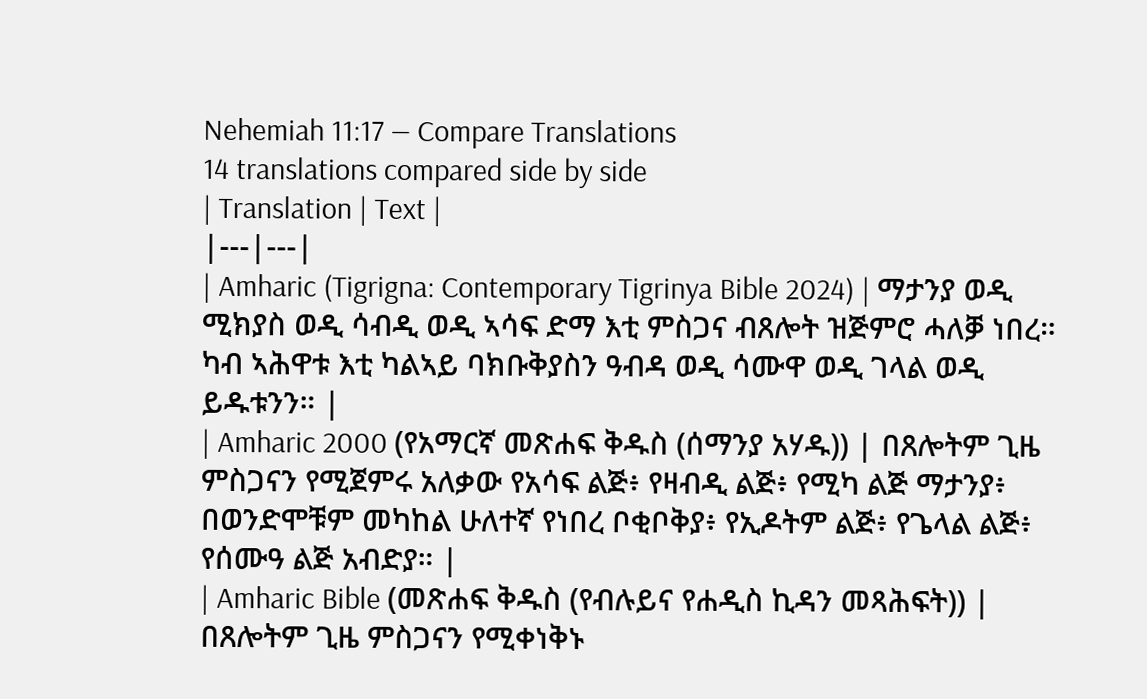Nehemiah 11:17 — Compare Translations
14 translations compared side by side
| Translation | Text |
|---|---|
| Amharic (Tigrigna: Contemporary Tigrinya Bible 2024) | ማታንያ ወዲ ሚክያስ ወዲ ሳብዲ ወዲ ኣሳፍ ድማ እቲ ምስጋና ብጸሎት ዝጅምሮ ሓለቓ ነበረ። ካብ ኣሕዋቱ እቲ ካልኣይ ባክቡቅያስን ዓብዳ ወዲ ሳሙዋ ወዲ ገላል ወዲ ይዱቱንን። |
| Amharic 2000 (የአማርኛ መጽሐፍ ቅዱስ (ሰማንያ አሃዱ)) | በጸሎትም ጊዜ ምስጋናን የሚጀምሩ አለቃው የአሳፍ ልጅ፥ የዛብዲ ልጅ፥ የሚካ ልጅ ማታንያ፥ በወንድሞቹም መካከል ሁለተኛ የነበረ ቦቂቦቅያ፥ የኢዶትም ልጅ፥ የጌላል ልጅ፥ የሰሙዓ ልጅ አብድያ። |
| Amharic Bible (መጽሐፍ ቅዱስ (የብሉይና የሐዲስ ኪዳን መጻሕፍት)) | በጸሎትም ጊዜ ምስጋናን የሚቀነቅኑ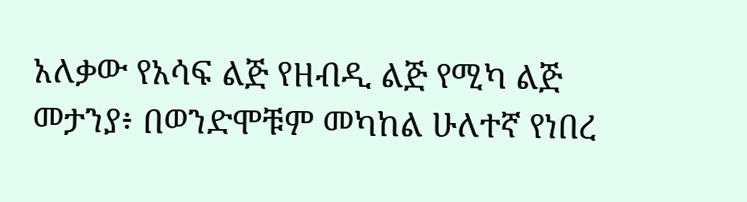አለቃው የአሳፍ ልጅ የዘብዲ ልጅ የሚካ ልጅ መታንያ፥ በወንድሞቹም መካከል ሁለተኛ የነበረ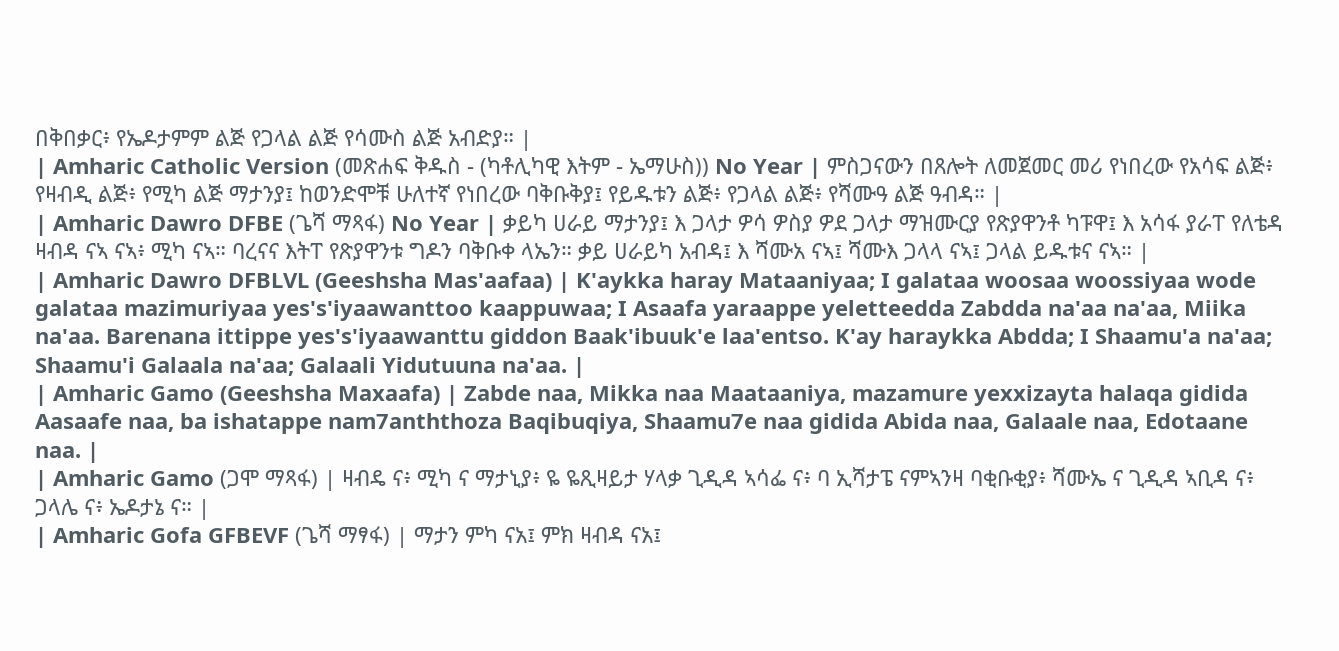በቅበቃር፥ የኤዶታምም ልጅ የጋላል ልጅ የሳሙስ ልጅ አብድያ። |
| Amharic Catholic Version (መጽሐፍ ቅዱስ - (ካቶሊካዊ እትም - ኤማሁስ)) No Year | ምስጋናውን በጸሎት ለመጀመር መሪ የነበረው የአሳፍ ልጅ፥ የዛብዲ ልጅ፥ የሚካ ልጅ ማታንያ፤ ከወንድሞቹ ሁለተኛ የነበረው ባቅቡቅያ፤ የይዱቱን ልጅ፥ የጋላል ልጅ፥ የሻሙዓ ልጅ ዓብዳ። |
| Amharic Dawro DFBE (ጌሻ ማጻፋ) No Year | ቃይካ ሀራይ ማታንያ፤ እ ጋላታ ዎሳ ዎስያ ዎደ ጋላታ ማዝሙርያ የጽያዋንቶ ካፑዋ፤ እ አሳፋ ያራፐ የለቴዳ ዛብዳ ናኣ ናኣ፥ ሚካ ናኣ። ባረናና እትፐ የጽያዋንቱ ግዶን ባቅቡቀ ላኤን። ቃይ ሀራይካ አብዳ፤ እ ሻሙአ ናኣ፤ ሻሙእ ጋላላ ናኣ፤ ጋላል ይዱቱና ናኣ። |
| Amharic Dawro DFBLVL (Geeshsha Mas'aafaa) | K'aykka haray Mataaniyaa; I galataa woosaa woossiyaa wode galataa mazimuriyaa yes's'iyaawanttoo kaappuwaa; I Asaafa yaraappe yeletteedda Zabdda na'aa na'aa, Miika na'aa. Barenana ittippe yes's'iyaawanttu giddon Baak'ibuuk'e laa'entso. K'ay haraykka Abdda; I Shaamu'a na'aa; Shaamu'i Galaala na'aa; Galaali Yidutuuna na'aa. |
| Amharic Gamo (Geeshsha Maxaafa) | Zabde naa, Mikka naa Maataaniya, mazamure yexxizayta halaqa gidida Aasaafe naa, ba ishatappe nam7anththoza Baqibuqiya, Shaamu7e naa gidida Abida naa, Galaale naa, Edotaane naa. |
| Amharic Gamo (ጋሞ ማጻፋ) | ዛብዴ ና፥ ሚካ ና ማታኒያ፥ ዬ ዬጺዛይታ ሃላቃ ጊዲዳ ኣሳፌ ና፥ ባ ኢሻታፔ ናምኣንዛ ባቂቡቂያ፥ ሻሙኤ ና ጊዲዳ ኣቢዳ ና፥ ጋላሌ ና፥ ኤዶታኔ ና። |
| Amharic Gofa GFBEVF (ጌሻ ማፃፋ) | ማታን ምካ ናአ፤ ምክ ዛብዳ ናአ፤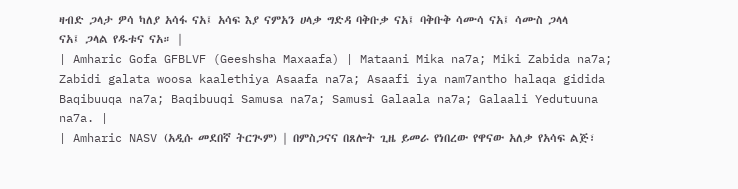ዛብድ ጋላታ ዎሳ ካለያ አሳፋ ናአ፤ አሳፍ እያ ናምአን ሀላቃ ግድዳ ባቅቡቃ ናአ፤ ባቅቡቅ ሳሙሳ ናአ፤ ሳሙስ ጋላላ ናአ፤ ጋላል የዱቱና ናአ። |
| Amharic Gofa GFBLVF (Geeshsha Maxaafa) | Mataani Mika na7a; Miki Zabida na7a; Zabidi galata woosa kaalethiya Asaafa na7a; Asaafi iya nam7antho halaqa gidida Baqibuuqa na7a; Baqibuuqi Samusa na7a; Samusi Galaala na7a; Galaali Yedutuuna na7a. |
| Amharic NASV (አዲሱ መደበኛ ትርጒም) | በምስጋናና በጸሎት ጊዜ ይመራ የነበረው የዋናው አለቃ የአሳፍ ልጅ፣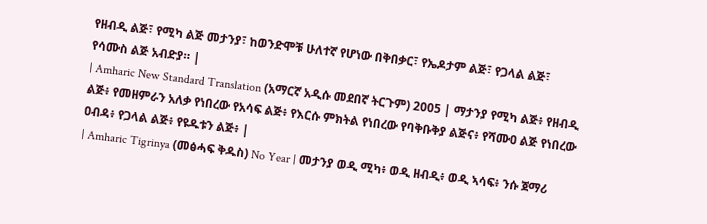የዘብዲ ልጅ፣ የሚካ ልጅ መታንያ፣ ከወንድሞቹ ሁለተኛ የሆነው በቅበቃር፣ የኤዶታም ልጅ፣ የጋላል ልጅ፣ የሳሙስ ልጅ አብድያ። |
| Amharic New Standard Translation (አማርኛ አዲሱ መደበኛ ትርጉም) 2005 | ማታንያ የሚካ ልጅ፥ የዘብዲ ልጅ፥ የመዘምራን አለቃ የነበረው የአሳፍ ልጅ፥ የእርሱ ምክትል የነበረው የባቅቡቅያ ልጅና፥ የሻሙዐ ልጅ የነበረው ዐብዳ፥ የጋላል ልጅ፥ የዩዱቱን ልጅ፥ |
| Amharic Tigrinya (መፅሓፍ ቅዱስ) No Year | መታንያ ወዲ ሚካ፥ ወዲ ዘብዲ፥ ወዲ ኣሳፍ፥ ንሱ ጀማሪ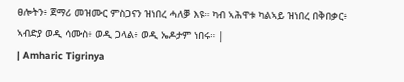ፀሎትን፥ ጀማሪ መዝሙር ምስጋናን ዝነበረ ሓለቓ እዩ። ካብ ኣሕዋቱ ካልኣይ ዝነበረ በቅበቃር፥ ኣብድያ ወዲ ሳሙስ፥ ወዲ ጋላል፥ ወዲ ኤዶታም ነበሩ። |
| Amharic Tigrinya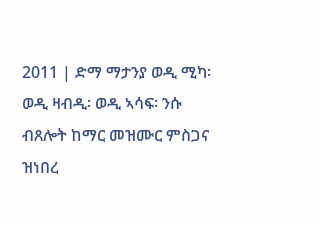2011 | ድማ ማታንያ ወዲ ሚካ፡ ወዲ ዛብዲ፡ ወዲ ኣሳፍ፡ ንሱ ብጸሎት ከማር መዝሙር ምስጋና ዝነበረ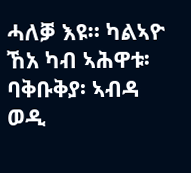ሓለቓ እዩ። ካልኣዮ ኸአ ካብ ኣሕዋቱ፡ ባቅቡቅያ፡ ኣብዳ ወዲ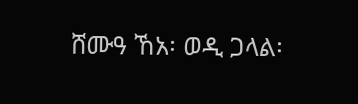ሸሙዓ ኸአ፡ ወዲ ጋላል፡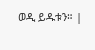ወዲ ይዱቱን። |